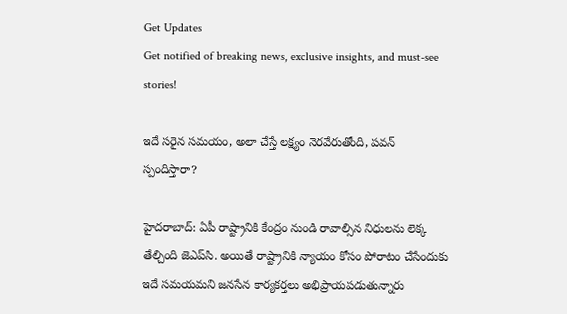Get Updates
Get notified of breaking news, exclusive insights, and must-see stories!

ఇదే సరైన సమయం, అలా చేస్తే లక్ష్యం నెరవేరుతోంది, పవన్ స్పందిస్తారా?

హైదరాబాద్: ఏపీ రాష్ట్రానికి కేంద్రం నుండి రావాల్సిన నిధులను లెక్క తేల్చింది జెఎప్‌సి. అయితే రాష్ట్రానికి న్యాయం కోసం పోరాటం చేసేందుకు ఇదే సమయమని జనసేన కార్యకర్తలు అభిప్రాయపడుతున్నారు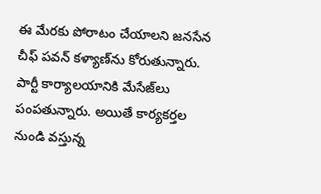ఈ మేరకు పోరాటం చేయాలని జనసేన చీఫ్ పవన్ కళ్యాణ్‌ను కోరుతున్నారు. పార్టీ కార్యాలయానికి మేసేజ్‌లు పంపతున్నారు. అయితే కార్యకర్తల నుండి వస్తున్న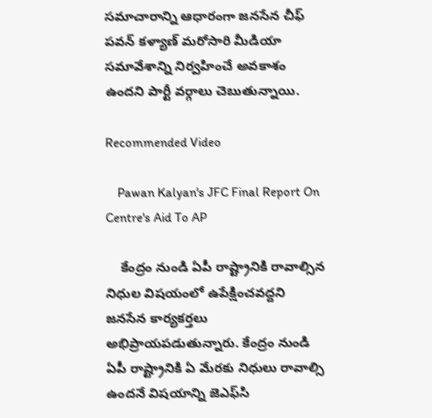సమాచారాన్ని ఆధారంగా జనసేన చీఫ్ పవన్ కళ్యాణ్ మరోసారి మీడియా సమావేశాన్ని నిర్వహించే అవకాశం ఉందని పార్టీ వర్గాలు చెబుతున్నాయి.

Recommended Video

    Pawan Kalyan's JFC Final Report On Centre's Aid To AP

    కేంద్రం నుండి ఏపీ రాష్ట్రానికి రావాల్సిన నిధుల విషయంలో ఉపేక్షించవద్దని జనసేన కార్యకర్తలు అభిప్రాయపడుతున్నారు. కేంద్రం నుండి ఏపీ రాష్ట్రానికి ఏ మేరకు నిధులు రావాల్సి ఉందనే విషయాన్ని జెఎఫ్‌సి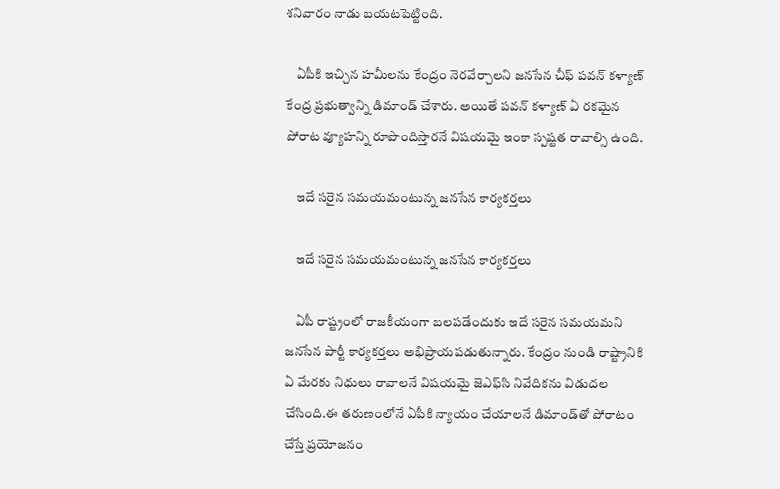శనివారం నాడు బయటపెట్టింది.

    ఏపీకి ఇచ్చిన హమీలను కేంద్రం నెరవేర్చాలని జనసేన చీఫ్ పవన్ కళ్యాణ్ కేంద్ర ప్రభుత్వాన్ని డిమాండ్ చేశారు. అయితే పవన్ కళ్యాణ్ ఏ రకమైన పోరాట వ్యూహన్ని రూపొందిస్తారనే విషయమై ఇంకా స్పష్టత రావాల్సి ఉంది.

    ఇదే సరైన సమయమంటున్న జనసేన కార్యకర్తలు

    ఇదే సరైన సమయమంటున్న జనసేన కార్యకర్తలు

    ఏపీ రాష్ట్రంలో రాజకీయంగా బలపడేందుకు ఇదే సరైన సమయమని జనసేన పార్టీ కార్యకర్తలు అభిప్రాయపడుతున్నారు. కేంద్రం నుండి రాష్ట్రానికి ఏ మేరకు నిధులు రావాలనే విషయమై జెఎఫ్‌సి నివేదికను విడుదల చేసింది.ఈ తరుణంలోనే ఏపీకి న్యాయం చేయాలనే డిమాండ్‌తో పోరాటం చేస్తే ప్రయోజనం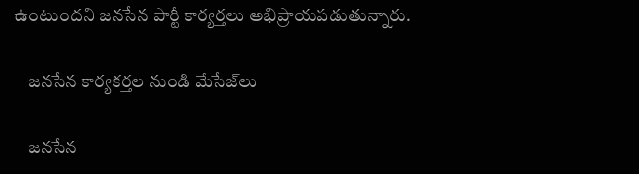ఉంటుందని జనసేన పార్టీ కార్యర్తలు అభిప్రాయపడుతున్నారు.

    జనసేన కార్యకర్తల నుండి మేసేజ్‌లు

    జనసేన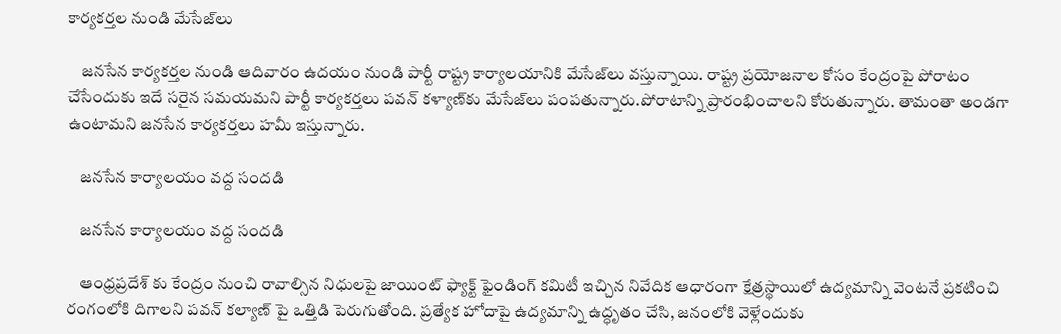కార్యకర్తల నుండి మేసేజ్‌లు

    జనసేన కార్యకర్తల నుండి ఆదివారం ఉదయం నుండి పార్టీ రాష్ట్ర కార్యాలయానికి మేసేజ్‌లు వస్తున్నాయి. రాష్ట్ర ప్రయోజనాల కోసం కేంద్రంపై పోరాటం చేసేందుకు ఇదే సరైన సమయమని పార్టీ కార్యకర్తలు పవన్ కళ్యాణ్‌కు మేసేజ్‌లు పంపతున్నారు.పోరాటాన్ని ప్రారంభించాలని కోరుతున్నారు. తామంతా అండగా ఉంటామని జనసేన కార్యకర్తలు హమీ ఇస్తున్నారు.

    జనసేన కార్యాలయం వద్ద సందడి

    జనసేన కార్యాలయం వద్ద సందడి

    ఆంధ్రప్రదేశ్ కు కేంద్రం నుంచి రావాల్సిన నిధులపై జాయింట్ ఫ్యాక్ట్ ఫైండింగ్ కమిటీ ఇచ్చిన నివేదిక ఆధారంగా క్షేత్రస్థాయిలో ఉద్యమాన్ని వెంటనే ప్రకటించి రంగంలోకి దిగాలని పవన్ కల్యాణ్ పై ఒత్తిడి పెరుగుతోంది. ప్రత్యేక హోదాపై ఉద్యమాన్ని ఉద్ధృతం చేసి, జనంలోకి వెళ్లేందుకు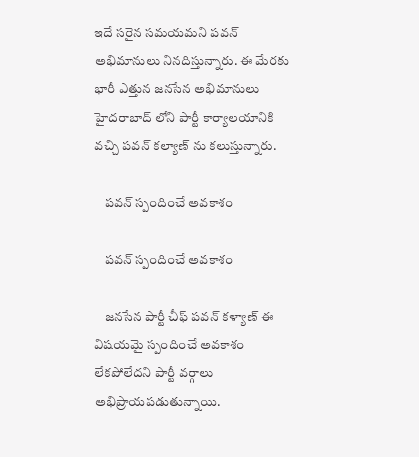ఇదే సరైన సమయమని పవన్ అభిమానులు నినదిస్తున్నారు. ఈ మేరకు భారీ ఎత్తున జనసేన అభిమానులు హైదరాబాద్ లోని పార్టీ కార్యాలయానికి వచ్చి పవన్ కల్యాణ్ ను కలుస్తున్నారు.

    పవన్ స్పందించే అవకాశం

    పవన్ స్పందించే అవకాశం

    జనసేన పార్టీ చీఫ్ పవన్ కళ్యాణ్ ఈ విషయమై స్పందించే అవకాశం లేకపోలేదని పార్టీ వర్గాలు అభిప్రాయపడుతున్నాయి.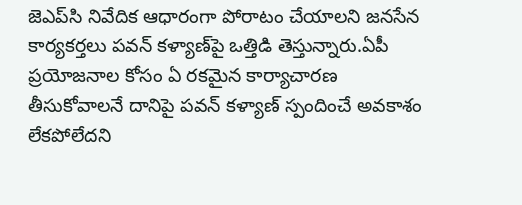జెఎప్‌సి నివేదిక ఆధారంగా పోరాటం చేయాలని జనసేన కార్యకర్తలు పవన్ కళ్యాణ్‌పై ఒత్తిడి తెస్తున్నారు.ఏపీ ప్రయోజనాల కోసం ఏ రకమైన కార్యాచారణ తీసుకోవాలనే దానిపై పవన్ కళ్యాణ్ స్పందించే అవకాశం లేకపోలేదని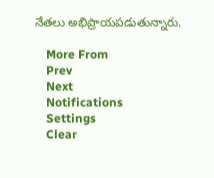నేతలు అభిప్రాయపడుతున్నారు.

    More From
    Prev
    Next
    Notifications
    Settings
    Clear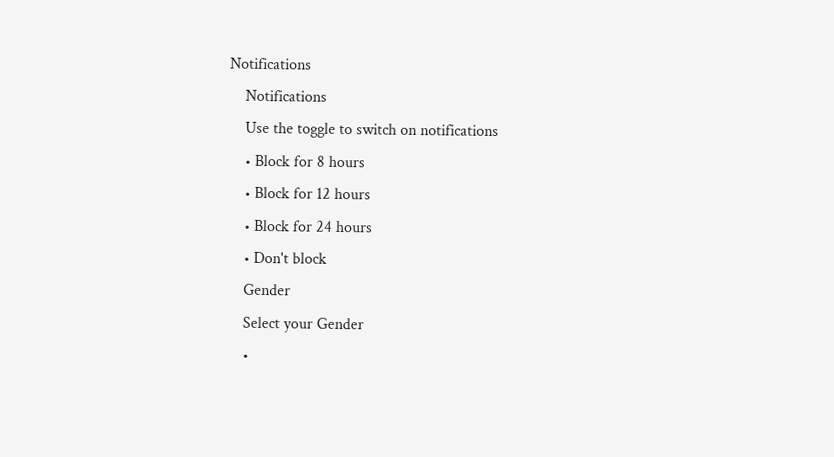Notifications
    Notifications
    Use the toggle to switch on notifications
    • Block for 8 hours
    • Block for 12 hours
    • Block for 24 hours
    • Don't block
    Gender
    Select your Gender
    •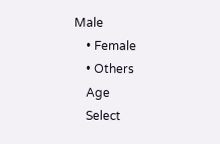Male
    • Female
    • Others
    Age
    Select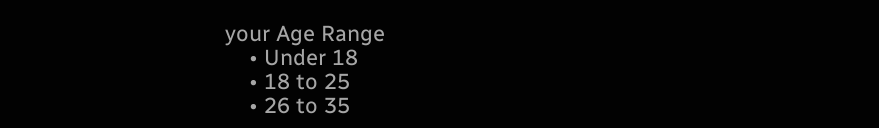your Age Range
    • Under 18
    • 18 to 25
    • 26 to 35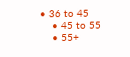• 36 to 45
    • 45 to 55
    • 55+